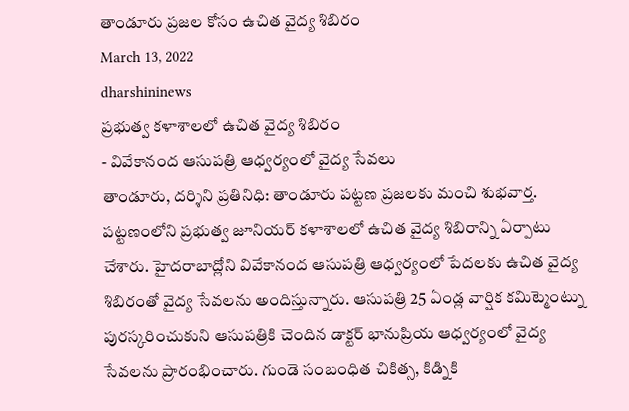తాండూరు ప్రజల కోసం ఉచిత వైద్య శిబిరం
March 13, 2022
dharshininews
ప్రభుత్వ కళాశాలలో ఉచిత వైద్య శిబిరం
- వివేకానంద ఆసుపత్రి ఆధ్వర్యంలో వైద్య సేవలు
తాండూరు, దర్శిని ప్రతినిధి: తాండూరు పట్టణ ప్రజలకు మంచి శుభవార్త. పట్టణంలోని ప్రభుత్వ జూనియర్ కళాశాలలో ఉచిత వైద్య శిబిరాన్ని ఏర్పాటు చేశారు. హైదరాబాద్లోని వివేకానంద ఆసుపత్రి ఆధ్వర్యంలో పేదలకు ఉచిత వైద్య శిబిరంతో వైద్య సేవలను అందిస్తున్నారు. ఆసుపత్రి 25 ఏండ్ల వార్షిక కమిట్మెంట్ను పురస్కరించుకుని ఆసుపత్రికి చెందిన డాక్టర్ భానుప్రియ ఆధ్వర్యంలో వైద్య సేవలను ప్రారంభించారు. గుండె సంబంధిత చికిత్స, కిడ్నికి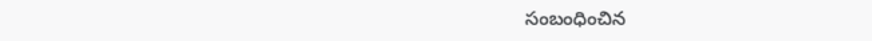సంబంధించిన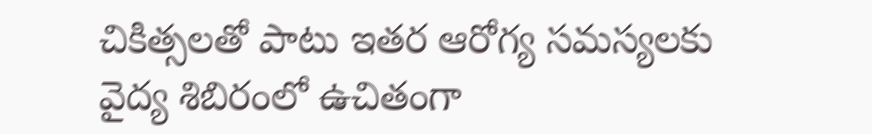చికిత్సలతో పాటు ఇతర ఆరోగ్య సమస్యలకు వైద్య శిబిరంలో ఉచితంగా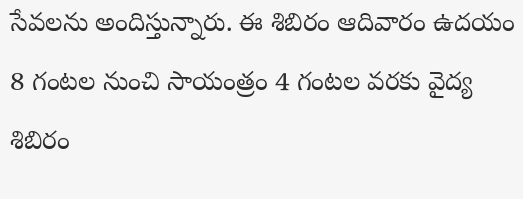సేవలను అందిస్తున్నారు. ఈ శిబిరం ఆదివారం ఉదయం 8 గంటల నుంచి సాయంత్రం 4 గంటల వరకు వైద్య శిబిరం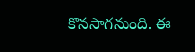కొనసాగనుంది. ఈ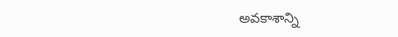అవకాశాన్ని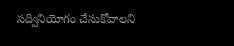సద్వినియోగం చేసుకోవాలని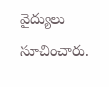వైద్యులు సూచించారు.